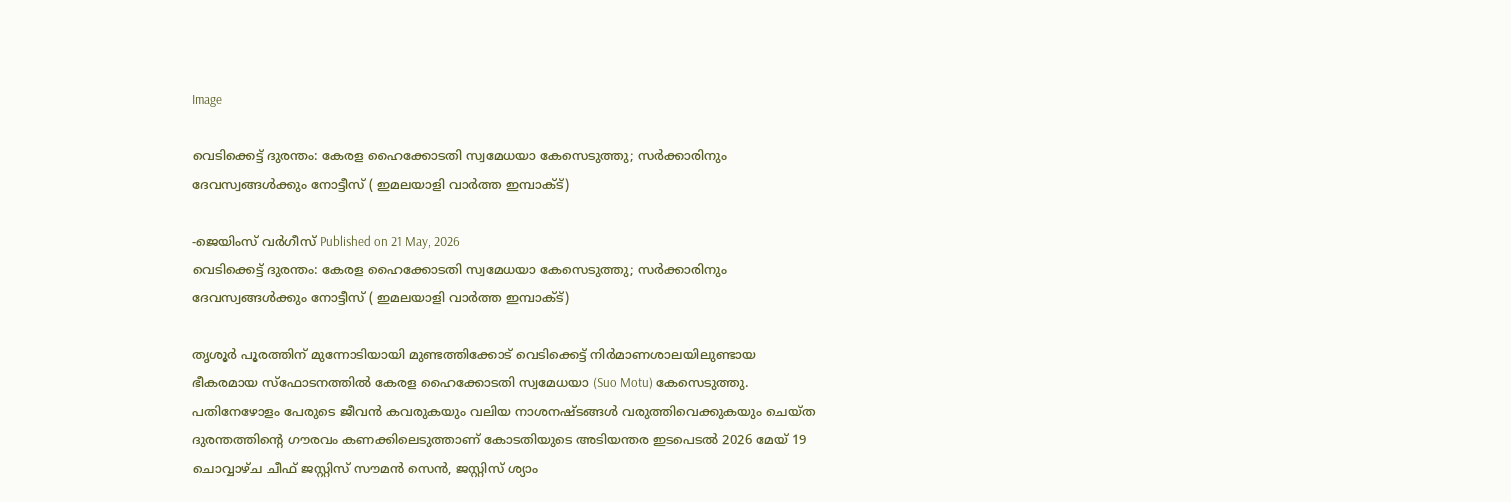Image

വെടിക്കെട്ട് ദുരന്തം: കേരള ഹൈക്കോടതി സ്വമേധയാ കേസെടുത്തു; സര്‍ക്കാരിനും ദേവസ്വങ്ങള്‍ക്കും നോട്ടീസ് ( ഇമലയാളി വാര്‍ത്ത ഇമ്പാക്ട്)

-ജെയിംസ് വർഗീസ് Published on 21 May, 2026
വെടിക്കെട്ട് ദുരന്തം: കേരള ഹൈക്കോടതി സ്വമേധയാ കേസെടുത്തു; സര്‍ക്കാരിനും ദേവസ്വങ്ങള്‍ക്കും നോട്ടീസ് ( ഇമലയാളി വാര്‍ത്ത ഇമ്പാക്ട്)

തൃശൂർ പൂരത്തിന് മുന്നോടിയായി മുണ്ടത്തിക്കോട് വെടിക്കെട്ട് നിർമാണശാലയിലുണ്ടായ ഭീകരമായ സ്ഫോടനത്തിൽ കേരള ഹൈക്കോടതി സ്വമേധയാ (Suo Motu) കേസെടുത്തു. പതിനേഴോളം പേരുടെ ജീവൻ കവരുകയും വലിയ നാശനഷ്ടങ്ങൾ വരുത്തിവെക്കുകയും ചെയ്ത ദുരന്തത്തിന്റെ ഗൗരവം കണക്കിലെടുത്താണ് കോടതിയുടെ അടിയന്തര ഇടപെടൽ 2026 മേയ് 19 ചൊവ്വാഴ്ച ചീഫ് ജസ്റ്റിസ് സൗമൻ സെൻ, ജസ്റ്റിസ് ശ്യാം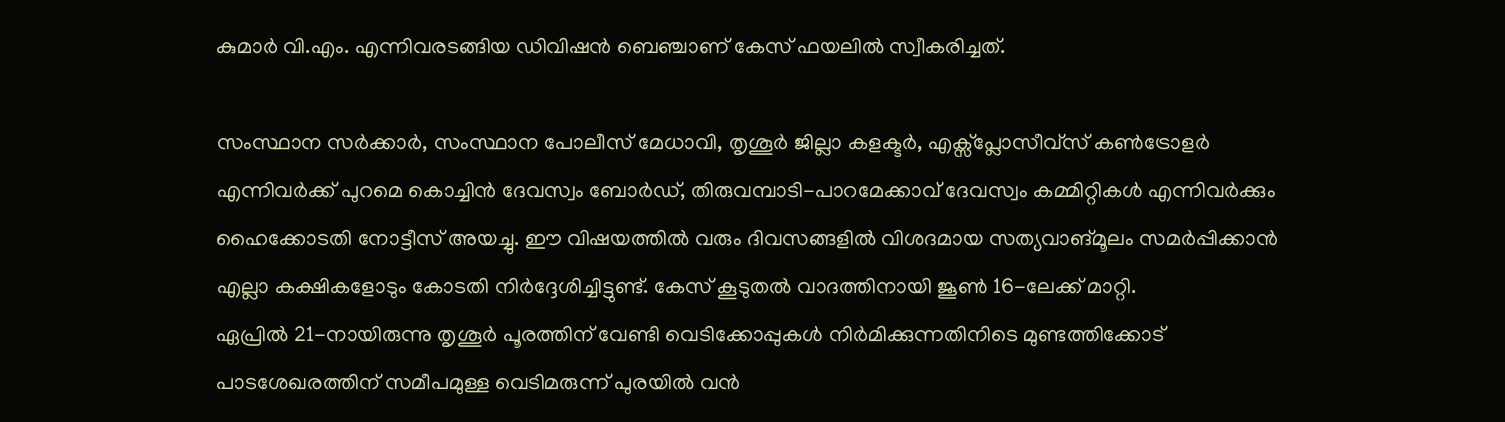കുമാർ വി.എം. എന്നിവരടങ്ങിയ ഡിവിഷൻ ബെഞ്ചാണ് കേസ് ഫയലിൽ സ്വീകരിച്ചത്.

സംസ്ഥാന സർക്കാർ, സംസ്ഥാന പോലീസ് മേധാവി, തൃശൂർ ജില്ലാ കളക്ടർ, എക്സ്പ്ലോസീവ്‌സ് കൺട്രോളർ എന്നിവർക്ക് പുറമെ കൊച്ചിൻ ദേവസ്വം ബോർഡ്, തിരുവമ്പാടി-പാറമേക്കാവ് ദേവസ്വം കമ്മിറ്റികൾ എന്നിവർക്കും ഹൈക്കോടതി നോട്ടീസ് അയച്ചു. ഈ വിഷയത്തിൽ വരും ദിവസങ്ങളിൽ വിശദമായ സത്യവാങ്‌മൂലം സമർപ്പിക്കാൻ എല്ലാ കക്ഷികളോടും കോടതി നിർദ്ദേശിച്ചിട്ടുണ്ട്. കേസ് കൂടുതൽ വാദത്തിനായി ജൂൺ 16-ലേക്ക് മാറ്റി.
ഏപ്രിൽ 21-നായിരുന്നു തൃശൂർ പൂരത്തിന് വേണ്ടി വെടിക്കോപ്പുകൾ നിർമിക്കുന്നതിനിടെ മുണ്ടത്തിക്കോട് പാടശേഖരത്തിന് സമീപമുള്ള വെടിമരുന്ന് പുരയിൽ വൻ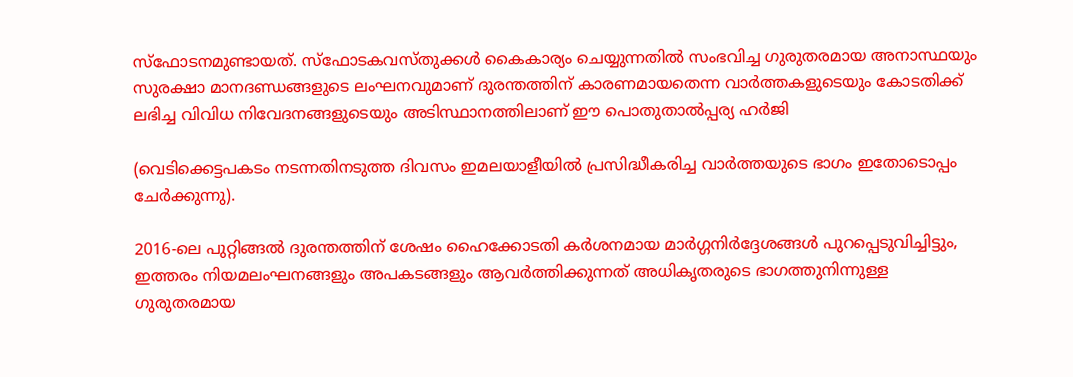സ്ഫോടനമുണ്ടായത്. സ്ഫോടകവസ്തുക്കൾ കൈകാര്യം ചെയ്യുന്നതിൽ സംഭവിച്ച ഗുരുതരമായ അനാസ്ഥയും സുരക്ഷാ മാനദണ്ഡങ്ങളുടെ ലംഘനവുമാണ് ദുരന്തത്തിന് കാരണമായതെന്ന വാർത്തകളുടെയും കോടതിക്ക് ലഭിച്ച വിവിധ നിവേദനങ്ങളുടെയും അടിസ്ഥാനത്തിലാണ് ഈ പൊതുതാൽപ്പര്യ ഹർജി

(വെടിക്കെട്ടപകടം നടന്നതിനടുത്ത ദിവസം ഇമലയാളീയിൽ പ്രസിദ്ധീകരിച്ച വാർത്തയുടെ ഭാഗം ഇതോടൊപ്പം ചേർക്കുന്നു).

2016-ലെ പുറ്റിങ്ങൽ ദുരന്തത്തിന് ശേഷം ഹൈക്കോടതി കർശനമായ മാർഗ്ഗനിർദ്ദേശങ്ങൾ പുറപ്പെടുവിച്ചിട്ടും, ഇത്തരം നിയമലംഘനങ്ങളും അപകടങ്ങളും ആവർത്തിക്കുന്നത് അധികൃതരുടെ ഭാഗത്തുനിന്നുള്ള ഗുരുതരമായ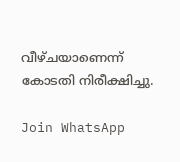വീഴ്ചയാണെന്ന് കോടതി നിരീക്ഷിച്ചു.

Join WhatsApp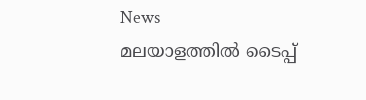News
മലയാളത്തില്‍ ടൈപ്പ്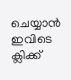ചെയ്യാന്‍ ഇവിടെ ക്ലിക്ക്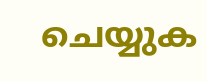ചെയ്യുക